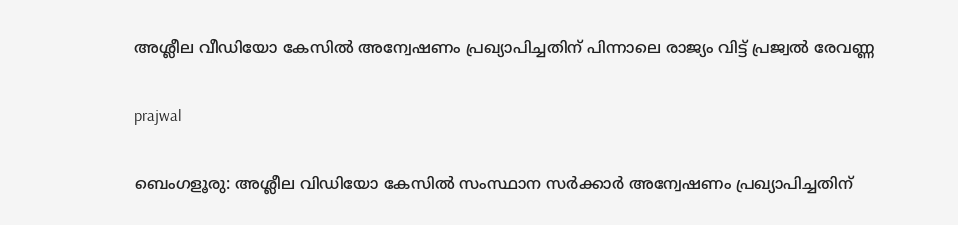അശ്ലീല വീഡിയോ കേസിൽ അന്വേഷണം പ്രഖ്യാപിച്ചതിന് പിന്നാലെ രാജ്യം വിട്ട് പ്രജ്വല്‍ രേവണ്ണ

prajwal

ബെംഗളൂരു: അശ്ലീല വിഡിയോ കേസില്‍ സംസ്ഥാന സർക്കാർ അന്വേഷണം പ്രഖ്യാപിച്ചതിന്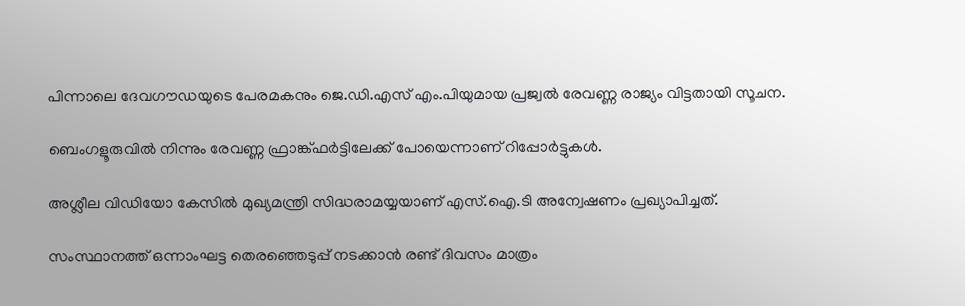പിന്നാലെ ദേവഗൗഡയുടെ പേരമകനും ജെ.ഡി.എസ് എം.പിയുമായ പ്രജ്വല്‍ രേവണ്ണ രാജ്യം വിട്ടതായി സൂചന.

ബെംഗളൂരുവിൽ നിന്നും രേവണ്ണ ഫ്രാങ്ക്ഫർട്ടിലേക്ക് പോയെന്നാണ് റിപ്പോർട്ടുകള്‍.

അശ്ലീല വിഡിയോ കേസില്‍ മുഖ്യമന്ത്രി സിദ്ധരാമയ്യയാണ് എസ്.ഐ.ടി അന്വേഷണം പ്രഖ്യാപിച്ചത്.

സംസ്ഥാനത്ത് ഒന്നാംഘട്ട തെരഞ്ഞെടുപ്പ് നടക്കാൻ രണ്ട് ദിവസം മാത്രം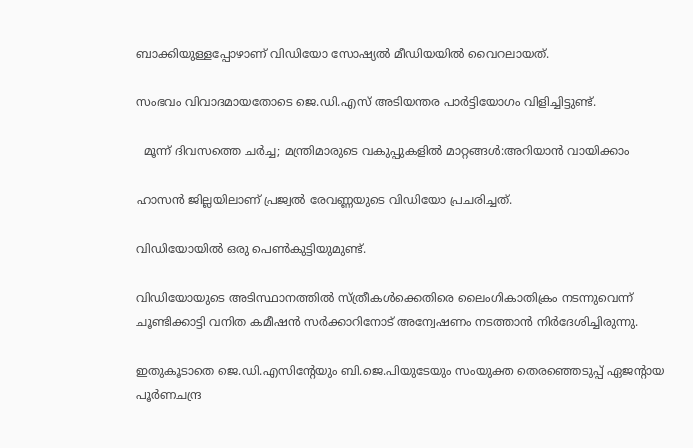ബാക്കിയുള്ളപ്പോഴാണ് വിഡിയോ സോഷ്യല്‍ മീഡിയയില്‍ വൈറലായത്.

സംഭവം വിവാദമായതോടെ ജെ.ഡി.എസ് അടിയന്തര പാർട്ടിയോഗം വിളിച്ചിട്ടുണ്ട്.

  മൂന്ന് ദിവസത്തെ ചർച്ച; മന്ത്രിമാരുടെ വകുപ്പുകളിൽ മാറ്റങ്ങൾ:അറിയാൻ വായിക്കാം

ഹാസൻ ജില്ലയിലാണ് പ്രജ്വല്‍ രേവണ്ണയുടെ വിഡിയോ പ്രചരിച്ചത്.

വിഡിയോയില്‍ ഒരു പെണ്‍കുട്ടിയുമുണ്ട്.

വിഡിയോയുടെ അടിസ്ഥാനത്തില്‍ സ്ത്രീകള്‍ക്കെതിരെ ലൈംഗികാതിക്രം നടന്നുവെന്ന് ചൂണ്ടിക്കാട്ടി വനിത കമീഷൻ സർക്കാറിനോട് അന്വേഷണം നടത്താൻ നിർദേശിച്ചിരുന്നു.

ഇതുകൂടാതെ ജെ.ഡി.എസിന്റേയും ബി.ജെ.പിയുടേയും സംയുക്ത തെരഞ്ഞെടുപ്പ് ഏജന്റായ പൂർണചന്ദ്ര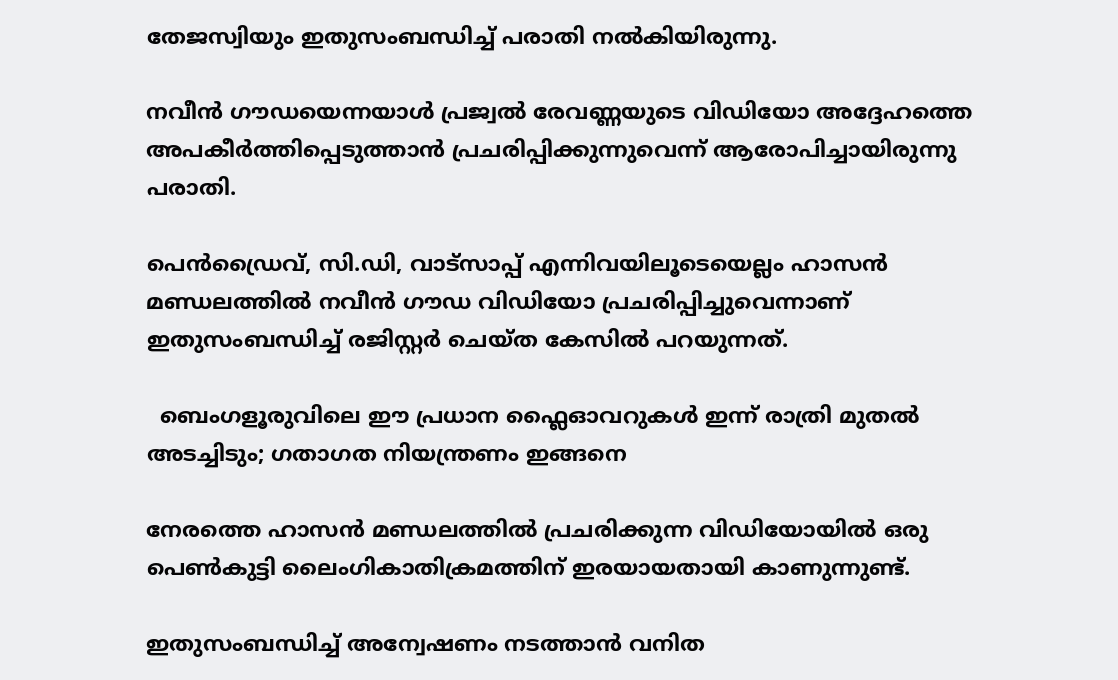തേജസ്വിയും ഇതുസംബന്ധിച്ച്‌ പരാതി നല്‍കിയിരുന്നു.

നവീൻ ഗൗഡയെന്നയാള്‍ പ്രജ്വല്‍ രേവണ്ണയുടെ വിഡിയോ അദ്ദേഹത്തെ അപകീർത്തിപ്പെടുത്താൻ പ്രചരിപ്പിക്കുന്നുവെന്ന് ആരോപിച്ചായിരുന്നു പരാതി.

പെൻഡ്രൈവ്, സി.ഡി, വാട്സാപ്പ് എന്നിവയിലൂടെയെല്ലം ഹാസൻ മണ്ഡലത്തില്‍ നവീൻ ഗൗഡ വിഡിയോ പ്രചരിപ്പിച്ചുവെന്നാണ് ഇതുസംബന്ധിച്ച്‌ രജിസ്റ്റർ ചെയ്ത കേസില്‍ പറയുന്നത്.

  ബെംഗളൂരുവിലെ ഈ പ്രധാന ഫ്ലൈഓവറുകൾ ഇന്ന് രാത്രി മുതൽ അടച്ചിടും; ഗതാഗത നിയന്ത്രണം ഇങ്ങനെ

നേരത്തെ ഹാസൻ മണ്ഡലത്തില്‍ പ്രചരിക്കുന്ന വിഡിയോയില്‍ ഒരു പെണ്‍കുട്ടി ലൈംഗികാതിക്രമത്തിന് ഇരയായതായി കാണുന്നുണ്ട്.

ഇതുസംബന്ധിച്ച്‌ അന്വേഷണം നടത്താൻ വനിത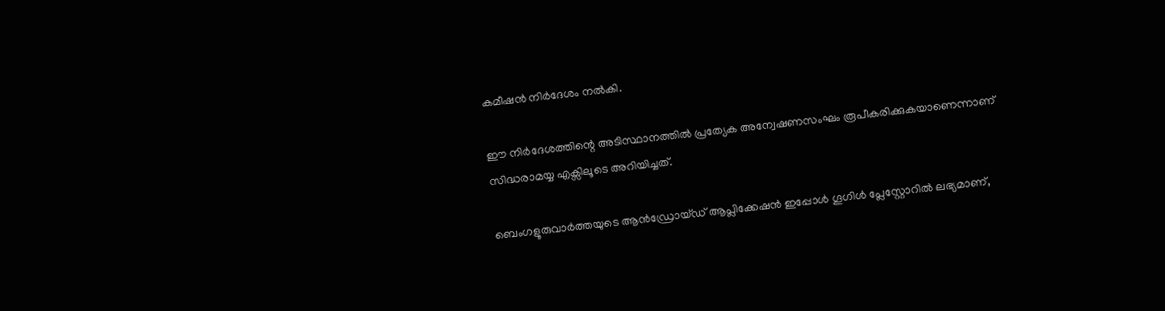കമീഷൻ നിർദേശം നല്‍കി.

ഈ നിർദേശത്തിന്റെ അടിസ്ഥാനത്തില്‍ പ്രത്യേക അന്വേഷണസംഘം രൂപീകരിക്കുകയാണെന്നാണ് സിദ്ധരാമയ്യ എക്സിലൂടെ അറിയിച്ചത്.

ബെംഗളൂരുവാർത്തയുടെ ആൻഡ്രോയ്ഡ് ആപ്ലിക്കേഷൻ ഇപ്പോൾ ഗൂഗിൾ പ്ലേസ്റ്റോറിൽ ലഭ്യമാണ്,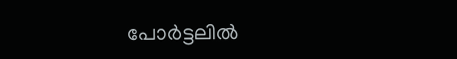പോർട്ടലിൽ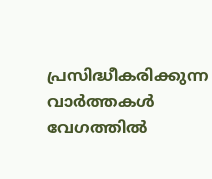പ്രസിദ്ധീകരിക്കുന്ന വാർത്തകൾ വേഗത്തിൽ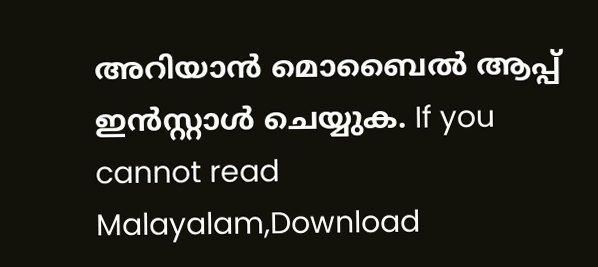അറിയാൻ മൊബൈൽ ആപ്പ് ഇൻസ്റ്റാൾ ചെയ്യുക. If you cannot read Malayalam,Download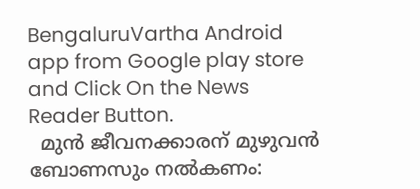BengaluruVartha Android app from Google play store and Click On the News Reader Button.
  മുൻ ജീവനക്കാരന് മുഴുവൻ ബോണസും നൽകണം: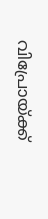വിപ്രോയ്ക്ക്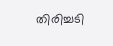തിരിച്ചടി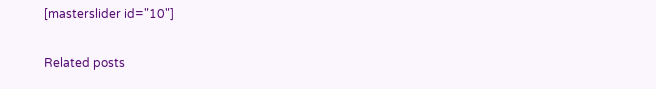[masterslider id="10"]

Related posts